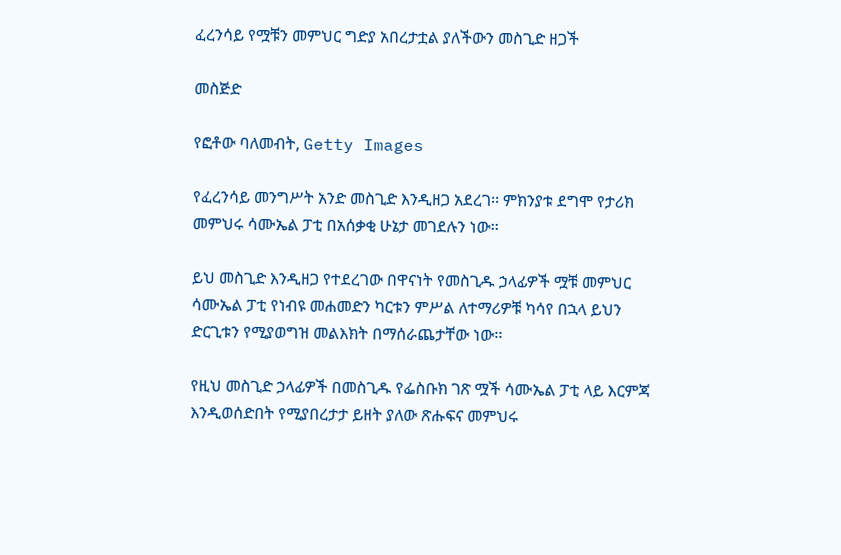ፈረንሳይ የሟቹን መምህር ግድያ አበረታቷል ያለችውን መስጊድ ዘጋች

መስጅድ

የፎቶው ባለመብት, Getty Images

የፈረንሳይ መንግሥት አንድ መስጊድ እንዲዘጋ አደረገ፡፡ ምክንያቱ ደግሞ የታሪክ መምህሩ ሳሙኤል ፓቲ በአሰቃቂ ሁኔታ መገደሉን ነው፡፡

ይህ መስጊድ እንዲዘጋ የተደረገው በዋናነት የመስጊዱ ኃላፊዎች ሟቹ መምህር ሳሙኤል ፓቲ የነብዩ መሐመድን ካርቱን ምሥል ለተማሪዎቹ ካሳየ በኋላ ይህን ድርጊቱን የሚያወግዝ መልእክት በማሰራጨታቸው ነው፡፡

የዚህ መስጊድ ኃላፊዎች በመስጊዱ የፌስቡክ ገጽ ሟች ሳሙኤል ፓቲ ላይ እርምጃ እንዲወሰድበት የሚያበረታታ ይዘት ያለው ጽሑፍና መምህሩ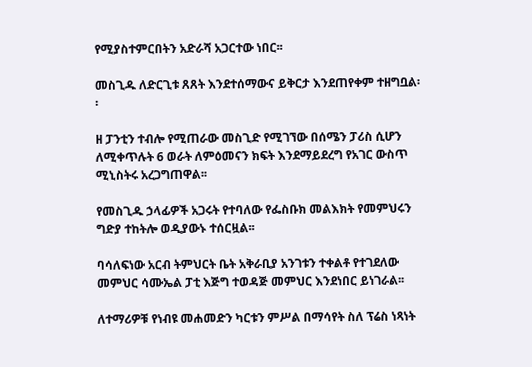የሚያስተምርበትን አድራሻ አጋርተው ነበር፡፡

መስጊዱ ለድርጊቱ ጸጸት እንደተሰማውና ይቅርታ እንደጠየቀም ተዘግቧል፡፡

ዘ ፓንቲን ተብሎ የሚጠራው መስጊድ የሚገኘው በሰሜን ፓሪስ ሲሆን ለሚቀጥሉት 6 ወራት ለምዕመናን ክፍት እንደማይደረግ የአገር ውስጥ ሚኒስትሩ አረጋግጠዋል፡፡

የመስጊዱ ኃላፊዎች አጋሩት የተባለው የፌስቡክ መልእክት የመምህሩን ግድያ ተከትሎ ወዲያውኑ ተሰርዟል፡፡

ባሳለፍነው አርብ ትምህርት ቤት አቅራቢያ አንገቱን ተቀልቶ የተገደለው መምህር ሳሙኤል ፓቲ እጅግ ተወዳጅ መምህር እንደነበር ይነገራል፡፡

ለተማሪዎቹ የነብዩ መሐመድን ካርቱን ምሥል በማሳየት ስለ ፕሬስ ነጻነት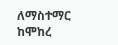ለማስተማር ከሞከረ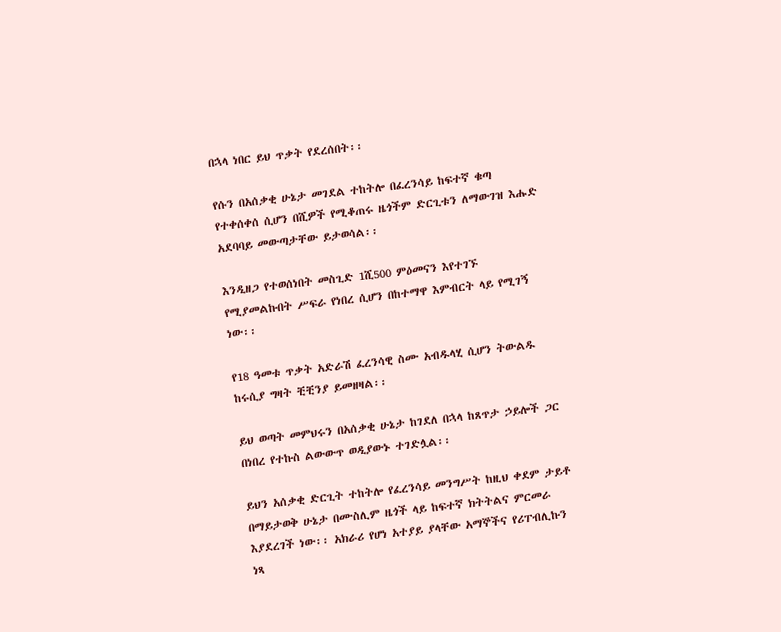በኋላ ነበር ይህ ጥቃት የደረሰበት፡፡

የሱን በአሰቃቂ ሁኔታ መገደል ተከትሎ በፈረንሳይ ከፍተኛ ቁጣ የተቀሰቀሰ ሲሆን በሺዎች የሚቆጠሩ ዜጎችም ድርጊቱን ለማውገዝ እሑድ አደባባይ መውጣታቸው ይታወሳል፡፡

እንዲዘጋ የተወሰነበት መስጊድ 1ሺ500 ምዕመናን እየተገኙ የሚያመልኩበት ሥፍራ የነበረ ሲሆን በከተማዋ እምብርት ላይ የሚገኝ ነው፡፡

የ18 ዓመቱ ጥቃት አድራሽ ፈረንሳዊ ስሙ አብዱላሂ ሲሆን ትውልዱ ከሩሲያ ግዛት ቺቺንያ ይመዘዛል፡፡

ይህ ወጣት መምህሩን በአሰቃቂ ሁኔታ ከገደለ በኋላ ከጸጥታ ኃይሎች ጋር በነበረ የተኩስ ልውውጥ ወዲያውኑ ተገድሏል፡፡

ይህን አሰቃቂ ድርጊት ተከትሎ የፈረንሳይ መንግሥት ከዚህ ቀደም ታይቶ በማይታወቅ ሁኔታ በሙስሊም ዜጎች ላይ ከፍተኛ ክትትልና ምርመራ እያደረገች ነው፡፡ አክራሪ የሆነ አተያይ ያላቸው አማኞችና የሪፐብሊኩን ነጻ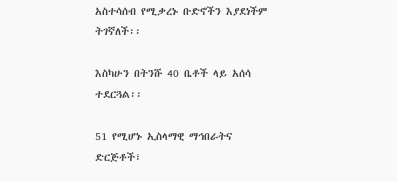አስተሳሰብ የሚቃረኑ ቡድኖችን እያደነችም ትገኛለች፡፡

እስካሁን በትንሹ 40 ቤቶች ላይ አሰሳ ተደርጓል፡፡

51 የሚሆኑ ኢስላማዊ ማኅበራትና ድርጅቶች፣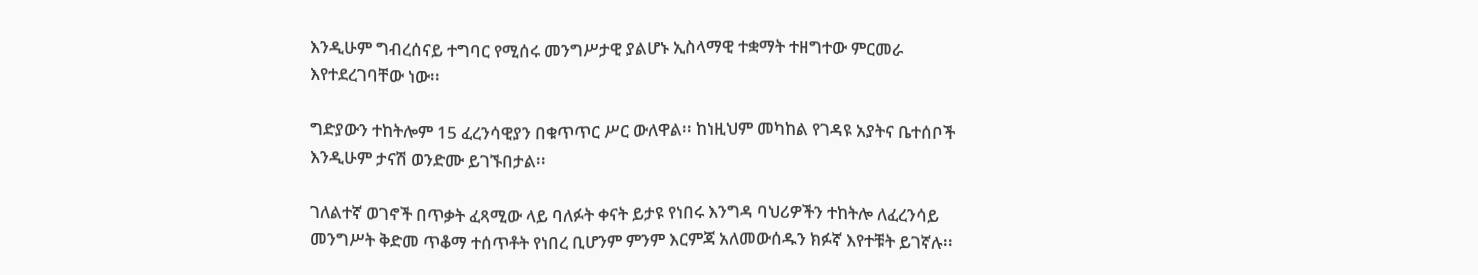እንዲሁም ግብረሰናይ ተግባር የሚሰሩ መንግሥታዊ ያልሆኑ ኢስላማዊ ተቋማት ተዘግተው ምርመራ እየተደረገባቸው ነው፡፡

ግድያውን ተከትሎም 15 ፈረንሳዊያን በቁጥጥር ሥር ውለዋል፡፡ ከነዚህም መካከል የገዳዩ አያትና ቤተሰቦች እንዲሁም ታናሽ ወንድሙ ይገኙበታል፡፡

ገለልተኛ ወገኖች በጥቃት ፈጻሚው ላይ ባለፉት ቀናት ይታዩ የነበሩ እንግዳ ባህሪዎችን ተከትሎ ለፈረንሳይ መንግሥት ቅድመ ጥቆማ ተሰጥቶት የነበረ ቢሆንም ምንም እርምጃ አለመውሰዱን ክፉኛ እየተቹት ይገኛሉ፡፡